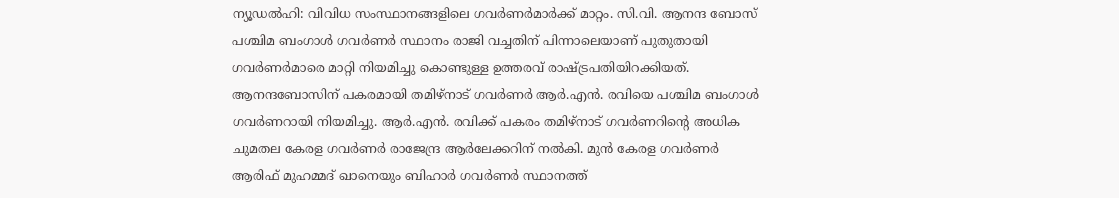ന്യൂഡൽഹി: വിവിധ സംസ്ഥാനങ്ങളിലെ ഗവർണർമാർക്ക് മാറ്റം. സി.വി. ആനന്ദ ബോസ് പശ്ചിമ ബംഗാൾ ഗവർണർ സ്ഥാനം രാജി വച്ചതിന് പിന്നാലെയാണ് പുതുതായി ഗവർണർമാരെ മാറ്റി നിയമിച്ചു കൊണ്ടുള്ള ഉത്തരവ് രാഷ്ട്രപതിയിറക്കിയത്.
ആനന്ദബോസിന് പകരമായി തമിഴ്നാട് ഗവർണർ ആർ.എൻ. രവിയെ പശ്ചിമ ബംഗാൾ ഗവർണറായി നിയമിച്ചു. ആർ.എൻ. രവിക്ക് പകരം തമിഴ്നാട് ഗവർണറിന്റെ അധിക ചുമതല കേരള ഗവർണർ രാജേന്ദ്ര ആർലേക്കറിന് നൽകി. മുൻ കേരള ഗവർണർ ആരിഫ് മുഹമ്മദ് ഖാനെയും ബിഹാർ ഗവർണർ സ്ഥാനത്ത്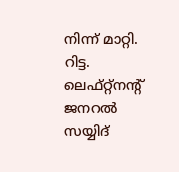നിന്ന് മാറ്റി. റിട്ട. ലെഫ്റ്റ്നന്റ് ജനറൽ സയ്യിദ്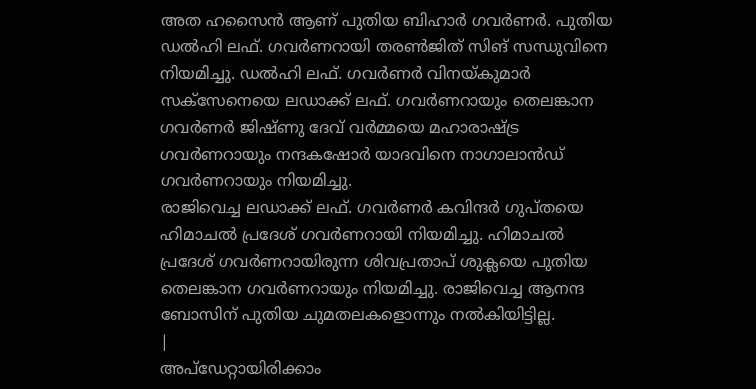അത ഹസൈൻ ആണ് പുതിയ ബിഹാർ ഗവർണർ. പുതിയ ഡൽഹി ലഫ്. ഗവർണറായി തരൺജിത് സിങ് സന്ധുവിനെ നിയമിച്ചു. ഡൽഹി ലഫ്. ഗവർണർ വിനയ്കുമാർ സക്സേനെയെ ലഡാക്ക് ലഫ്. ഗവർണറായും തെലങ്കാന ഗവർണർ ജിഷ്ണു ദേവ് വർമ്മയെ മഹാരാഷ്ട്ര ഗവർണറായും നന്ദകഷോർ യാദവിനെ നാഗാലാൻഡ് ഗവർണറായും നിയമിച്ചു.
രാജിവെച്ച ലഡാക്ക് ലഫ്. ഗവർണർ കവിന്ദർ ഗുപ്തയെ ഹിമാചൽ പ്രദേശ് ഗവർണറായി നിയമിച്ചു. ഹിമാചൽ പ്രദേശ് ഗവർണറായിരുന്ന ശിവപ്രതാപ് ശുക്ലയെ പുതിയ തെലങ്കാന ഗവർണറായും നിയമിച്ചു. രാജിവെച്ച ആനന്ദ ബോസിന് പുതിയ ചുമതലകളൊന്നും നൽകിയിട്ടില്ല.
|
അപ്ഡേറ്റായിരിക്കാം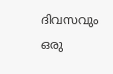ദിവസവും
ഒരു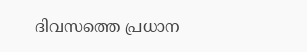ദിവസത്തെ പ്രധാന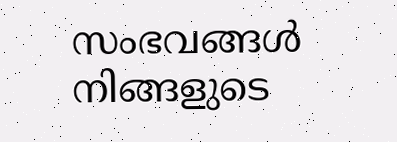സംഭവങ്ങൾ നിങ്ങളുടെ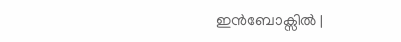ഇൻബോക്സിൽ |